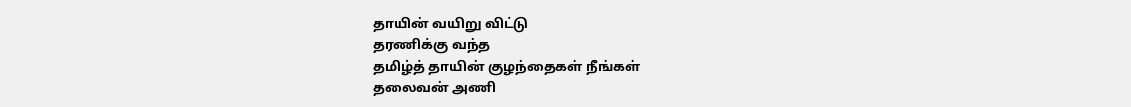தாயின் வயிறு விட்டு
தரணிக்கு வந்த
தமிழ்த் தாயின் குழந்தைகள் நீங்கள்
தலைவன் அணி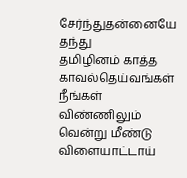சேர்ந்துதன்னையே தந்து
தமிழினம் காத்த காவல்தெய்வங்கள் நீங்கள்
விண்ணிலும் வென்று மீண்டு
விளையாட்டாய்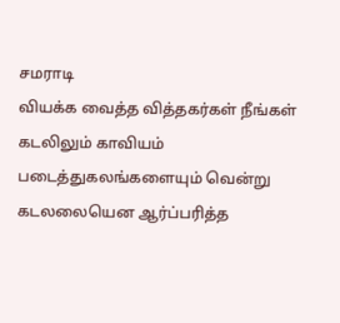சமராடி
வியக்க வைத்த வித்தகர்கள் நீங்கள்
கடலிலும் காவியம் படைத்துகலங்களையும் வென்று
கடலலையென ஆர்ப்பரித்த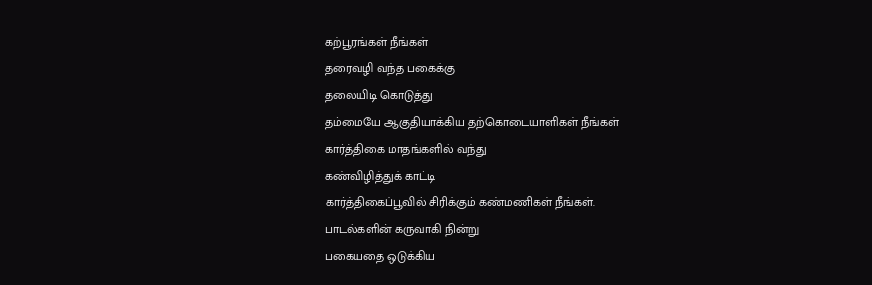கற்பூரங்கள் நீங்கள்
தரைவழி வந்த பகைக்கு
தலையிடி கொடுத்து
தம்மையே ஆகுதியாக்கிய தற்கொடையாளிகள் நீங்கள்
கார்த்திகை மாதங்களில் வந்து
கண்விழித்துக் காட்டி
கார்த்திகைப்பூவில் சிரிக்கும் கண்மணிகள் நீங்கள்.
பாடல்களின் கருவாகி நின்று
பகையதை ஒடுக்கிய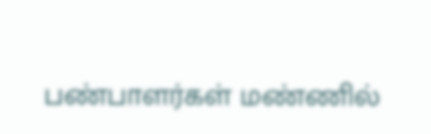பண்பாளர்கள் மண்ணில்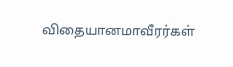விதையானமாவீரர்கள்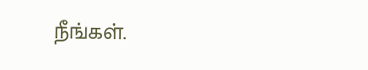நீங்கள்.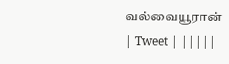வல்வையூரான்
| Tweet | |||||